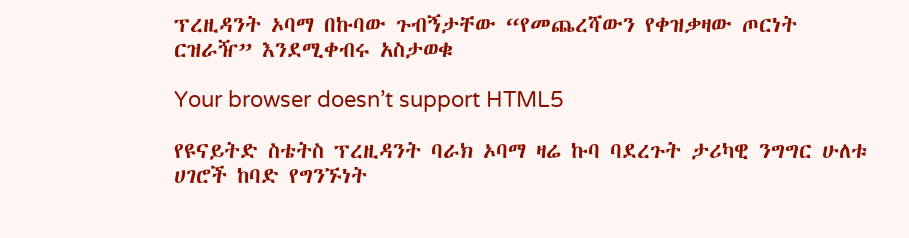ፕረዚዳንት ኦባማ በኩባው ጉብኝታቸው “የመጨረሻውን የቀዝቃዛው ጦርነት ርዝራዥ” እንደሚቀብሩ አስታወቁ

Your browser doesn’t support HTML5

የዩናይትድ ስቴትስ ፕረዚዳንት ባራክ ኦባማ ዛሬ ኩባ ባደረጉት ታሪካዊ ንግግር ሁለቱ ሀገሮች ከባድ የግንኙነት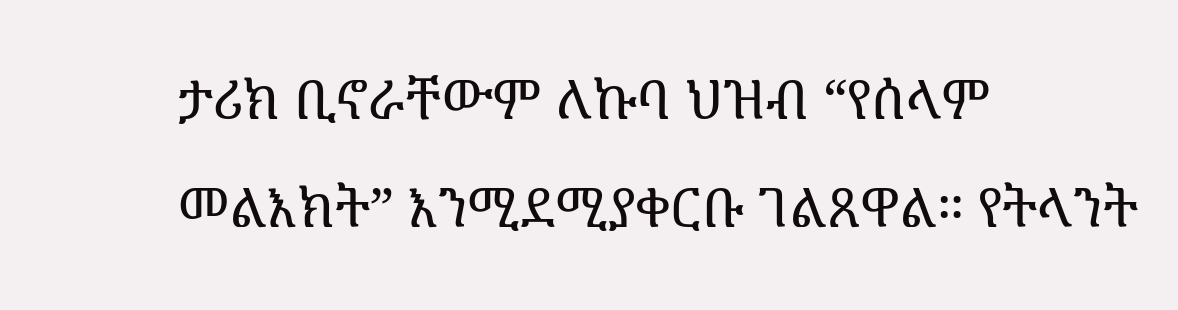ታሪክ ቢኖራቸውም ለኩባ ህዝብ “የሰላም መልእክት” እንሚደሚያቀርቡ ገልጸዋል። የትላንት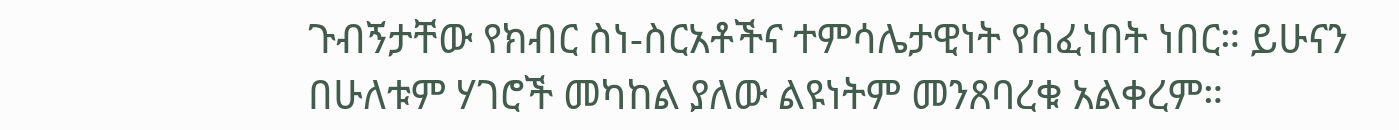ጉብኝታቸው የክብር ስነ-ስርአቶችና ተምሳሌታዊነት የሰፈነበት ነበር። ይሁናን በሁለቱም ሃገሮች መካከል ያለው ልዩነትም መንጸባረቁ አልቀረም።